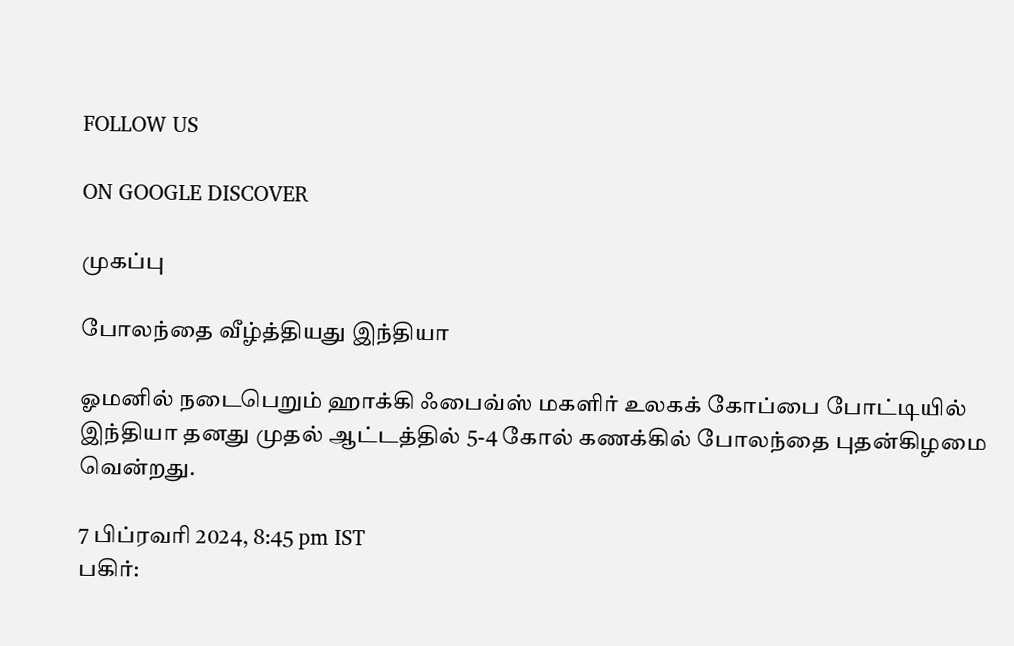FOLLOW US

ON GOOGLE DISCOVER

முகப்பு

போலந்தை வீழ்த்தியது இந்தியா

ஓமனில் நடைபெறும் ஹாக்கி ஃபைவ்ஸ் மகளிர் உலகக் கோப்பை போட்டியில் இந்தியா தனது முதல் ஆட்டத்தில் 5-4 கோல் கணக்கில் போலந்தை புதன்கிழமை வென்றது.

7 பிப்ரவரி 2024, 8:45 pm IST
பகிர்: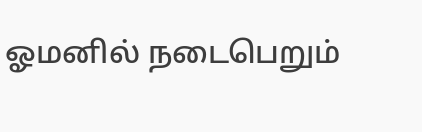ஓமனில் நடைபெறும்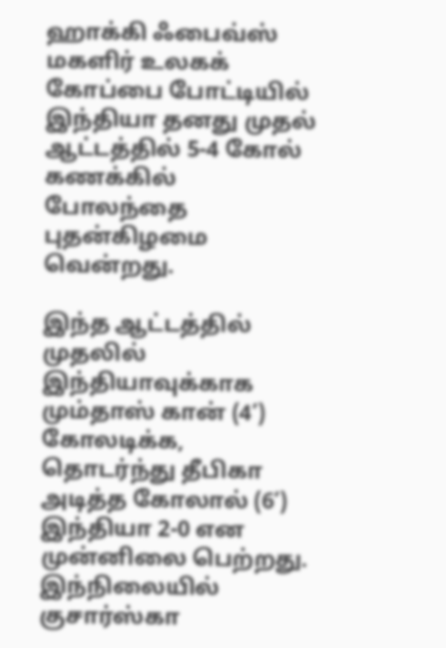ஹாக்கி ஃபைவ்ஸ் மகளிர் உலகக் கோப்பை போட்டியில் இந்தியா தனது முதல் ஆட்டத்தில் 5-4 கோல் கணக்கில் போலந்தை புதன்கிழமை வென்றது.

இந்த ஆட்டத்தில் முதலில் இந்தியாவுக்காக மும்தாஸ் கான் (4’) கோலடிக்க, தொடர்ந்து தீபிகா அடித்த கோலால் (6’) இந்தியா 2-0 என முன்னிலை பெற்றது. இந்நிலையில் குசார்ஸ்கா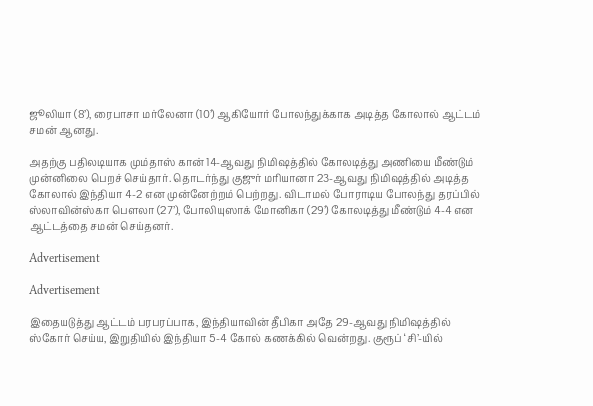ஜூலியா (8’), ரைபாசா மர்லேனா (10’) ஆகியோர் போலந்துக்காக அடித்த கோலால் ஆட்டம் சமன் ஆனது.

அதற்கு பதிலடியாக மும்தாஸ் கான் 14-ஆவது நிமிஷத்தில் கோலடித்து அணியை மீண்டும் முன்னிலை பெறச் செய்தார். தொடர்ந்து குஜுர் மரியானா 23-ஆவது நிமிஷத்தில் அடித்த கோலால் இந்தியா 4-2 என முன்னேற்றம் பெற்றது. விடாமல் போராடிய போலந்து தரப்பில் ஸ்லாவின்ஸ்கா பௌலா (27’), போலியுஸாக் மோனிகா (29’) கோலடித்து மீண்டும் 4-4 என ஆட்டத்தை சமன் செய்தனர்.

Advertisement

Advertisement

இதையடுத்து ஆட்டம் பரபரப்பாக, இந்தியாவின் தீபிகா அதே 29-ஆவது நிமிஷத்தில் ஸ்கோர் செய்ய, இறுதியில் இந்தியா 5-4 கோல் கணக்கில் வென்றது. குரூப் ‘சி’-யில்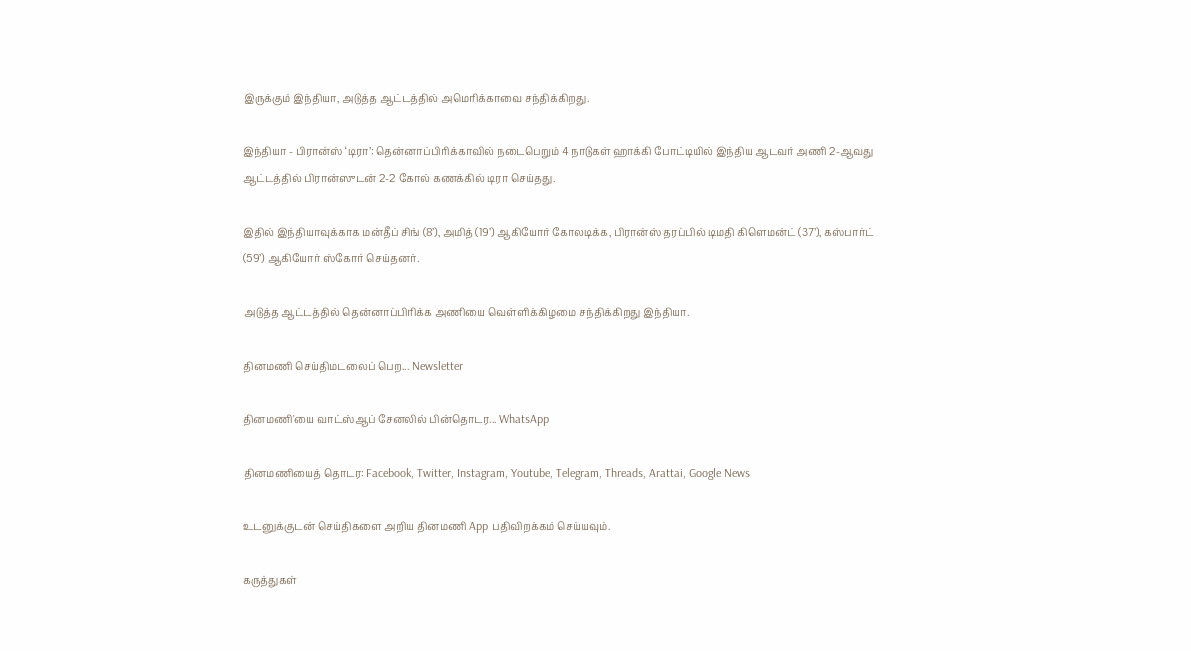இருக்கும் இந்தியா, அடுத்த ஆட்டத்தில் அமெரிக்காவை சந்திக்கிறது.

இந்தியா - பிரான்ஸ் ‘டிரா’: தென்னாப்பிரிக்காவில் நடைபெறும் 4 நாடுகள் ஹாக்கி போட்டியில் இந்திய ஆடவர் அணி 2-ஆவது ஆட்டத்தில் பிரான்ஸுடன் 2-2 கோல் கணக்கில் டிரா செய்தது.

இதில் இந்தியாவுக்காக மன்தீப் சிங் (8’), அமித் (19’) ஆகியோர் கோலடிக்க, பிரான்ஸ் தரப்பில் டிமதி கிளெமன்ட் (37’), கஸ்பார்ட் (59’) ஆகியோர் ஸ்கோர் செய்தனர்.

அடுத்த ஆட்டத்தில் தென்னாப்பிரிக்க அணியை வெள்ளிக்கிழமை சந்திக்கிறது இந்தியா.

தினமணி செய்திமடலைப் பெற... Newsletter

தினமணி'யை வாட்ஸ்ஆப் சேனலில் பின்தொடர... WhatsApp

தினமணியைத் தொடர: Facebook, Twitter, Instagram, Youtube, Telegram, Threads, Arattai, Google News

உடனுக்குடன் செய்திகளை அறிய தினமணி App பதிவிறக்கம் செய்யவும்.

கருத்துகள்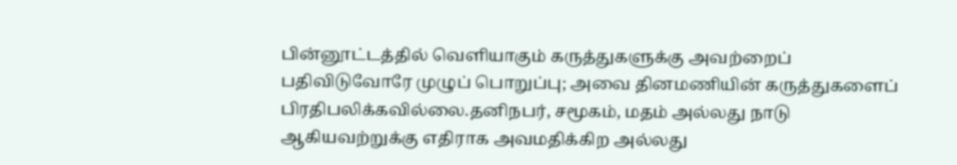பின்னூட்டத்தில் வெளியாகும் கருத்துகளுக்கு அவற்றைப் பதிவிடுவோரே முழுப் பொறுப்பு; அவை தினமணியின் கருத்துகளைப் பிரதிபலிக்கவில்லை.தனிநபர், சமூகம், மதம் அல்லது நாடு ஆகியவற்றுக்கு எதிராக அவமதிக்கிற அல்லது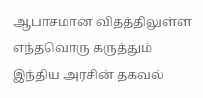ஆபாசமான விதத்திலுள்ள எந்தவொரு கருத்தும் இந்திய அரசின் தகவல்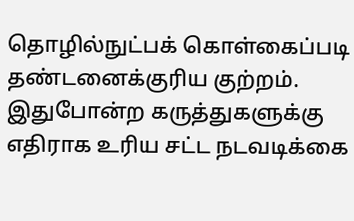தொழில்நுட்பக் கொள்கைப்படி தண்டனைக்குரிய குற்றம். இதுபோன்ற கருத்துகளுக்கு எதிராக உரிய சட்ட நடவடிக்கை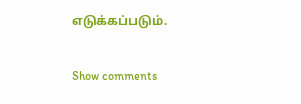எடுக்கப்படும்.

Show comments